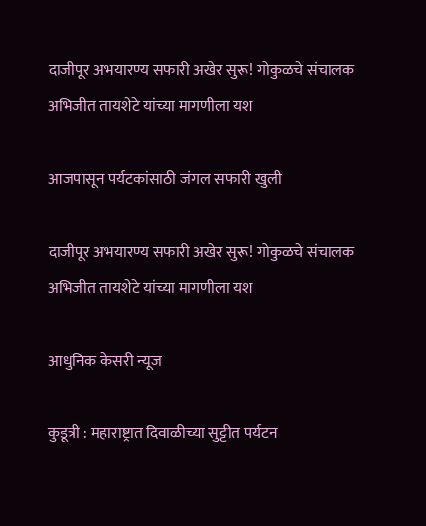दाजीपूर अभयारण्य सफारी अखेर सुरू! गोकुळचे संचालक अभिजीत तायशेटे यांच्या मागणीला यश

आजपासून पर्यटकांसाठी जंगल सफारी खुली

दाजीपूर अभयारण्य सफारी अखेर सुरू! गोकुळचे संचालक अभिजीत तायशेटे यांच्या मागणीला यश

आधुनिक केसरी न्यूज

कुडूत्री : महाराष्ट्रात दिवाळीच्या सुट्टीत पर्यटन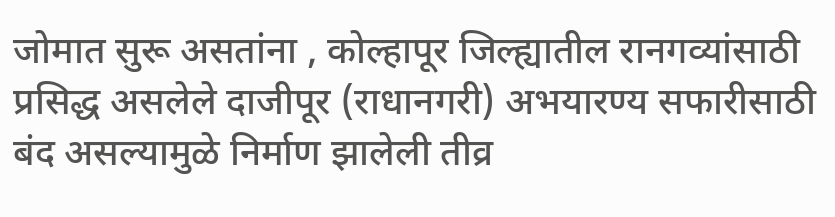जोमात सुरू असतांना , कोल्हापूर जिल्ह्यातील रानगव्यांसाठी प्रसिद्ध असलेले दाजीपूर (राधानगरी) अभयारण्य सफारीसाठी बंद असल्यामुळे निर्माण झालेली तीव्र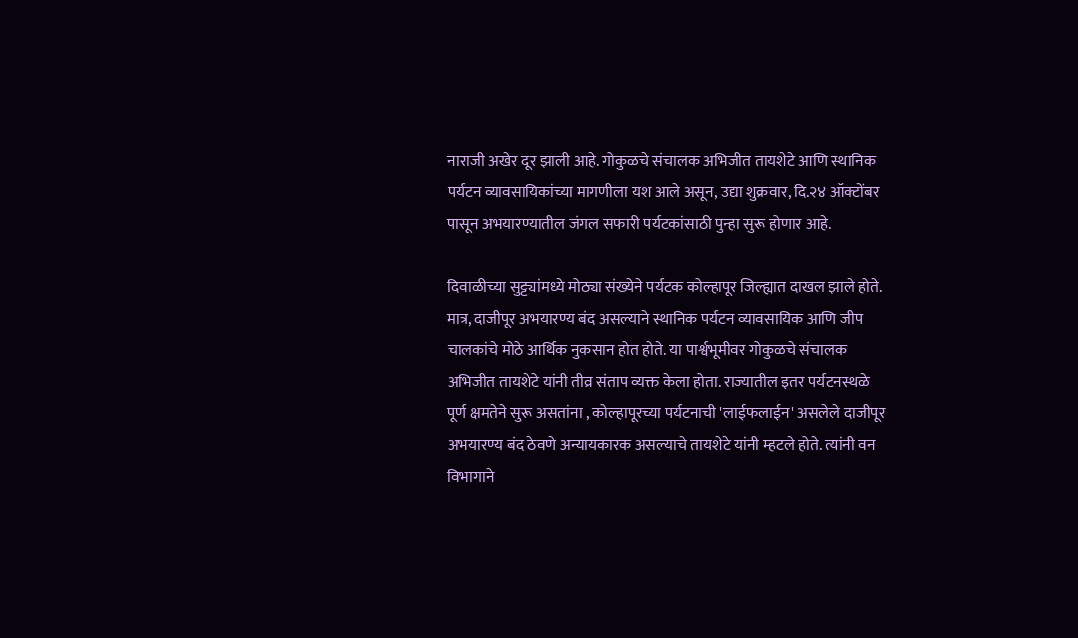नाराजी अखेर दूर झाली आहे. गोकुळचे संचालक अभिजीत तायशेटे आणि स्थानिक पर्यटन व्यावसायिकांच्या मागणीला यश आले असून, उद्या शुक्रवार, दि.२४ ऑक्टोंबर पासून अभयारण्यातील जंगल सफारी पर्यटकांसाठी पुन्हा सुरू होणार आहे.

दिवाळीच्या सुट्ट्यांमध्ये मोठ्या संख्येने पर्यटक कोल्हापूर जिल्ह्यात दाखल झाले होते. मात्र, दाजीपूर अभयारण्य बंद असल्याने स्थानिक पर्यटन व्यावसायिक आणि जीप चालकांचे मोठे आर्थिक नुकसान होत होते. या पार्श्वभूमीवर गोकुळचे संचालक अभिजीत तायशेटे यांनी तीव्र संताप व्यक्त केला होता. राज्यातील इतर पर्यटनस्थळे पूर्ण क्षमतेने सुरू असतांना , कोल्हापूरच्या पर्यटनाची 'लाईफलाईन' असलेले दाजीपूर अभयारण्य बंद ठेवणे अन्यायकारक असल्याचे तायशेटे यांनी म्हटले होते. त्यांनी वन विभागाने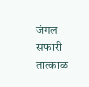जंगल सफारी तात्काळ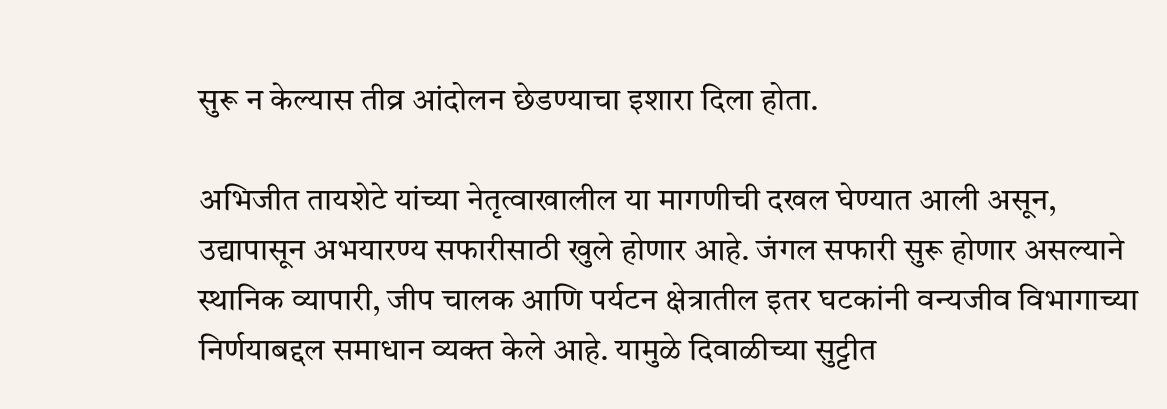सुरू न केल्यास तीव्र आंदोलन छेडण्याचा इशारा दिला होता.

अभिजीत तायशेटे यांच्या नेतृत्वाखालील या मागणीची दखल घेण्यात आली असून, उद्यापासून अभयारण्य सफारीसाठी खुले होणार आहे. जंगल सफारी सुरू होणार असल्याने स्थानिक व्यापारी, जीप चालक आणि पर्यटन क्षेत्रातील इतर घटकांनी वन्यजीव विभागाच्या निर्णयाबद्दल समाधान व्यक्त केले आहे. यामुळे दिवाळीच्या सुट्टीत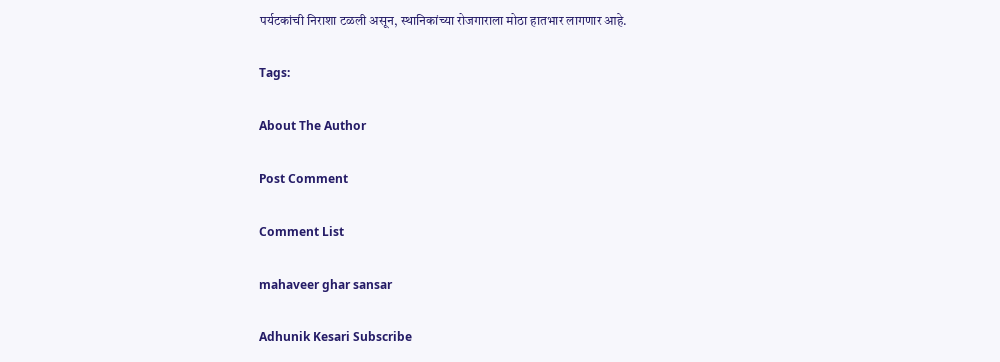पर्यटकांची निराशा टळली असून, स्थानिकांच्या रोजगाराला मोठा हातभार लागणार आहे.

Tags:

About The Author

Post Comment

Comment List

mahaveer ghar sansar

Adhunik Kesari Subscribe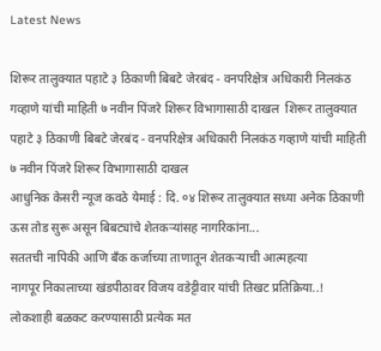Latest News

शिरूर तालुक्यात पहाटे ३ ठिकाणी बिबटे जेरबंद - वनपरिक्षेत्र अधिकारी निलकंठ गव्हाणे यांची माहिती ७ नवीन पिंजरे शिरूर विभागासाठी दाखल  शिरूर तालुक्यात पहाटे ३ ठिकाणी बिबटे जेरबंद - वनपरिक्षेत्र अधिकारी निलकंठ गव्हाणे यांची माहिती ७ नवीन पिंजरे शिरूर विभागासाठी दाखल
आधुनिक केसरी न्यूज कवठे येमाई : दि. ०४ शिरूर तालुक्यात सध्या अनेक ठिकाणी ऊस तोड सुरू असून बिबट्यांचे शेतकऱ्यांसह नागरिकांना...
सततची नापिकी आणि बँक कर्जाच्या ताणातून शेतकऱ्याची आत्महत्या
नागपूर निकालाच्या खंडपीठावर विजय वडेट्टीवार यांची तिखट प्रतिक्रिया..!
लोकशाही बळकट करण्यासाठी प्रत्येक मत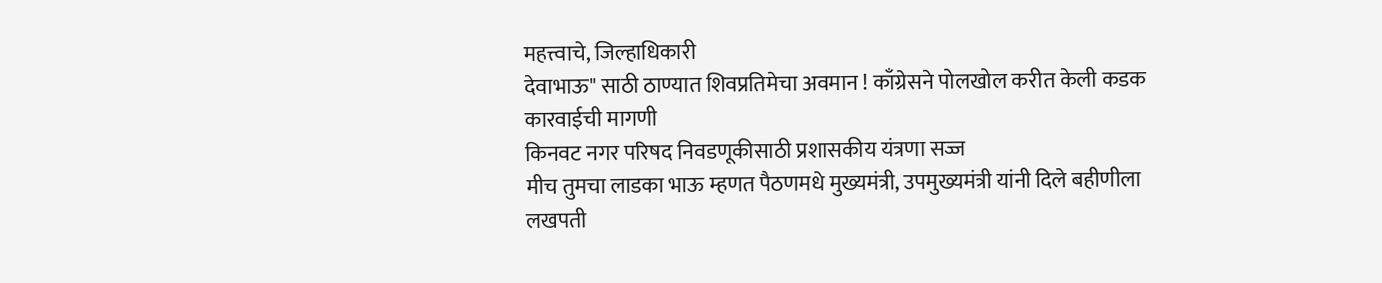महत्त्वाचे, जिल्हाधिकारी
देवाभाऊ" साठी ठाण्यात शिवप्रतिमेचा अवमान ! काँग्रेसने पोलखोल करीत केली कडक कारवाईची मागणी
किनवट नगर परिषद निवडणूकीसाठी प्रशासकीय यंत्रणा सज्ज
मीच तुमचा लाडका भाऊ म्हणत पैठणमधे मुख्यमंत्री, उपमुख्यमंत्री यांनी दिले बहीणीला  लखपती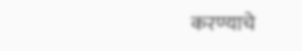करण्याचे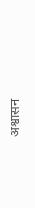अश्वासन